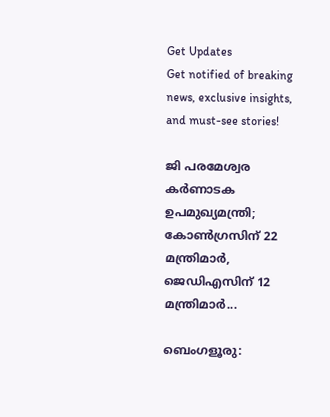Get Updates
Get notified of breaking news, exclusive insights, and must-see stories!

ജി പരമേശ്വര കർണാടക ഉപമുഖ്യമന്ത്രി; കോൺഗ്രസിന് 22 മന്ത്രിമാർ, ജെഡിഎസിന് 12 മന്ത്രിമാർ...

ബെംഗളൂരു: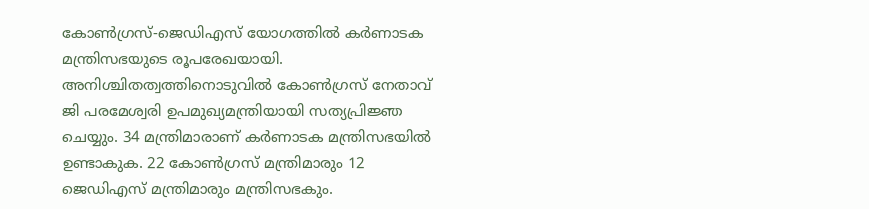കോൺഗ്രസ്-ജെഡിഎസ് യോഗത്തിൽ കർണാടക മന്ത്രിസഭയുടെ രൂപരേഖയായി. അനിശ്ചിതത്വത്തിനൊടുവിൽ കോൺഗ്രസ് നേതാവ് ജി പരമേശ്വരി ഉപമുഖ്യമന്ത്രിയായി സത്യപ്രിജ്ഞ ചെയ്യും. 34 മന്ത്രിമാരാണ് കർണാടക മന്ത്രിസഭയിൽ ഉണ്ടാകുക. 22 കോൺഗ്രസ് മന്ത്രിമാരും 12 ജെഡിഎസ് മന്ത്രിമാരും മന്ത്രിസഭകും.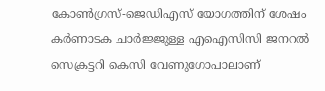കോൺഗ്രസ്-ജെഡിഎസ് യോഗത്തിന് ശേഷം കർണാടക ചാർജ്ജുള്ള എഐസിസി ജനറൽ സെക്രട്ടറി കെസി വേണുഗോപാലാണ്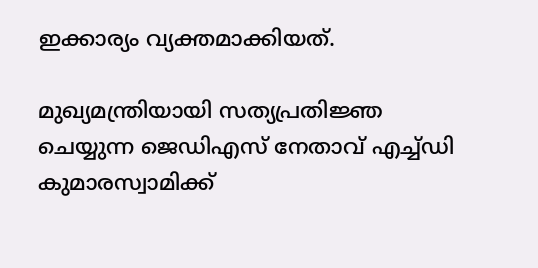ഇക്കാര്യം വ്യക്തമാക്കിയത്.

മുഖ്യമന്ത്രിയായി സത്യപ്രതിജ്ഞ ചെയ്യുന്ന ജെഡിഎസ് നേതാവ് എച്ച്ഡി കുമാരസ്വാമിക്ക്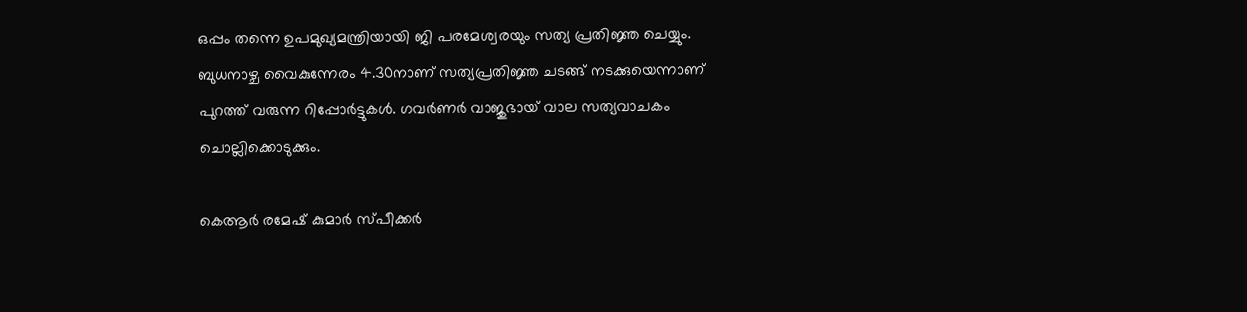ഒപ്പം തന്നെ ഉപമുഖ്യമന്ത്രിയായി ജി പരമേശ്വരയും സത്യ പ്രതിജ്ഞ ചെയ്യും. ബുധനാഴ്ച വൈകുന്നേരം 4.30നാണ് സത്യപ്രതിജ്ഞ ചടങ്ങ് നടക്കുയെന്നാണ് പുറത്ത് വരുന്ന റിപ്പോർട്ടുകൾ. ഗവർണർ വാജുഭായ് വാല സത്യവാചകം ചൊല്ലിക്കൊടുക്കും.

കെആർ രമേഷ് കുമാർ സ്പീക്കർ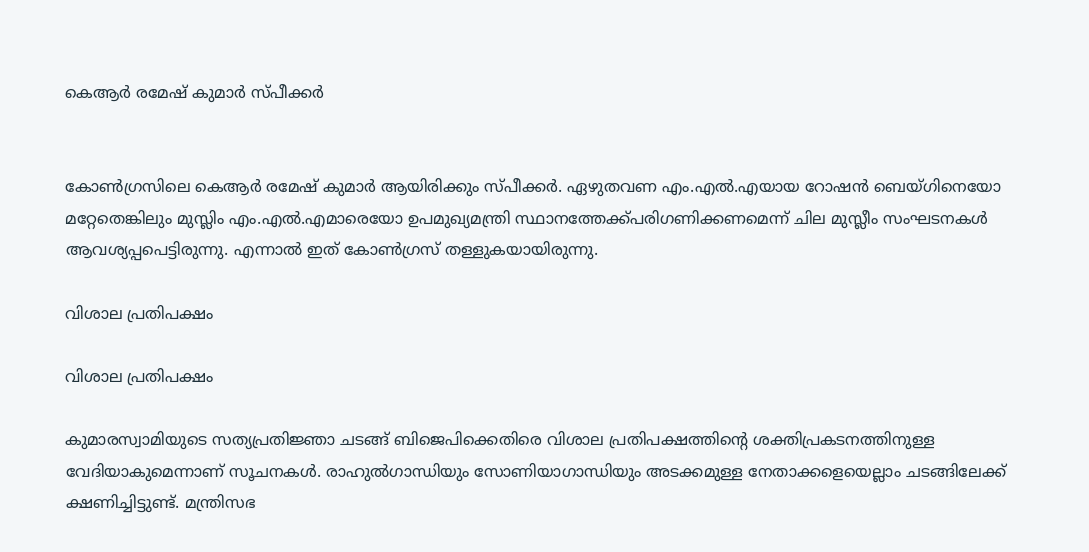കെആർ രമേഷ് കുമാർ സ്പീക്കർ


കോൺഗ്രസിലെ കെആർ രമേഷ് കുമാർ ആയിരിക്കും സ്പീക്കർ. ഏഴുതവണ എം.എൽ.എയായ റോഷൻ ബെയ്ഗിനെയോ മറ്റേതെങ്കിലും മുസ്ലിം എം.എൽ.എമാരെയോ ഉപമുഖ്യമന്ത്രി സ്ഥാനത്തേക്ക്പരിഗണിക്കണമെന്ന് ചില മുസ്ലീം സംഘടനകൾ ആവശ്യപ്പപെട്ടിരുന്നു. എന്നാൽ ഇത് കോൺഗ്രസ് തള്ളുകയായിരുന്നു.

വിശാല പ്രതിപക്ഷം

വിശാല പ്രതിപക്ഷം

കുമാരസ്വാമിയുടെ സത്യപ്രതിജ്ഞാ ചടങ്ങ് ബിജെപിക്കെതിരെ വിശാല പ്രതിപക്ഷത്തിന്റെ ശക്തിപ്രകടനത്തിനുള്ള വേദിയാകുമെന്നാണ് സൂചനകള്‍. രാഹുല്‍ഗാന്ധിയും സോണിയാഗാന്ധിയും അടക്കമുള്ള നേതാക്കളെയെല്ലാം ചടങ്ങിലേക്ക് ക്ഷണിച്ചിട്ടുണ്ട്. മന്ത്രിസഭ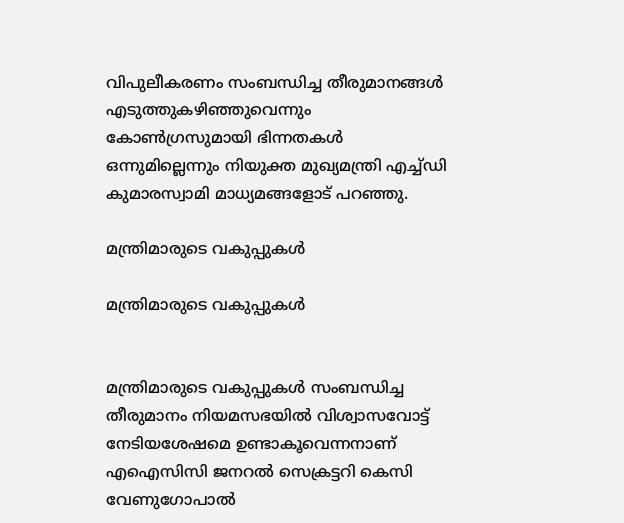വിപുലീകരണം സംബന്ധിച്ച തീരുമാനങ്ങള്‍ എടുത്തുകഴിഞ്ഞുവെന്നും കോണ്‍ഗ്രസുമായി ഭിന്നതകള്‍ ഒന്നുമില്ലെന്നും നിയുക്ത മുഖ്യമന്ത്രി എച്ച്ഡി കുമാരസ്വാമി മാധ്യമങ്ങളോട് പറഞ്ഞു.

മന്ത്രിമാരുടെ വകുപ്പുകൾ

മന്ത്രിമാരുടെ വകുപ്പുകൾ


മന്ത്രിമാരുടെ വകുപ്പുകള്‍ സംബന്ധിച്ച തീരുമാനം നിയമസഭയില്‍ വിശ്വാസവോട്ട് നേടിയശേഷമെ ഉണ്ടാകൂവെന്നനാണ് എഐസിസി ജനറൽ സെക്രട്ടറി കെസി വേണുഗോപാൽ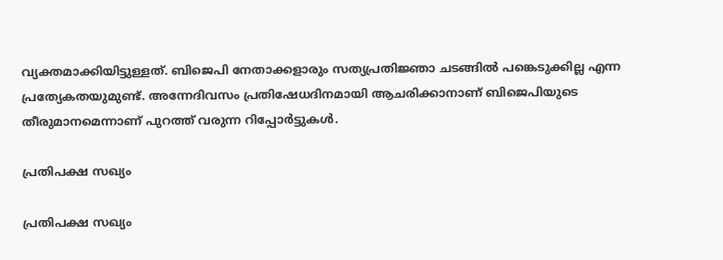വ്യക്തമാക്കിയിട്ടുള്ളത്. ബിജെപി നേതാക്കളാരും സത്യപ്രതിജ്ഞാ ചടങ്ങില്‍ പങ്കെടുക്കില്ല എന്ന പ്രത്യേകതയുമുണ്ട്. അന്നേദിവസം പ്രതിഷേധദിനമായി ആചരിക്കാനാണ് ബിജെപിയുടെ തീരുമാനമെന്നാണ് പുറത്ത് വരുന്ന റിപ്പോർട്ടുകൾ.

പ്രതിപക്ഷ സഖ്യം

പ്രതിപക്ഷ സഖ്യം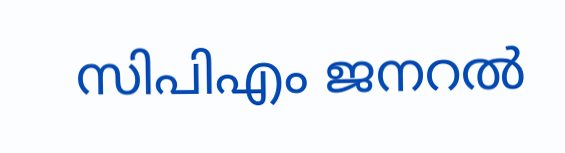സിപിഎം ജനറല്‍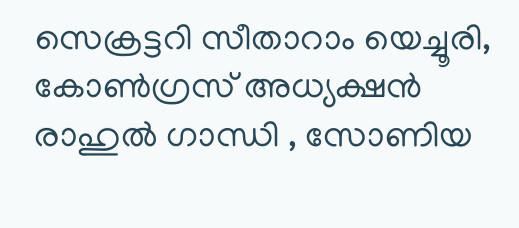സെക്രട്ടറി സീതാറാം യെച്ചൂരി, കോണ്‍ഗ്രസ് അധ്യക്ഷന്‍ രാഹുല്‍ ഗാന്ധി , സോണിയ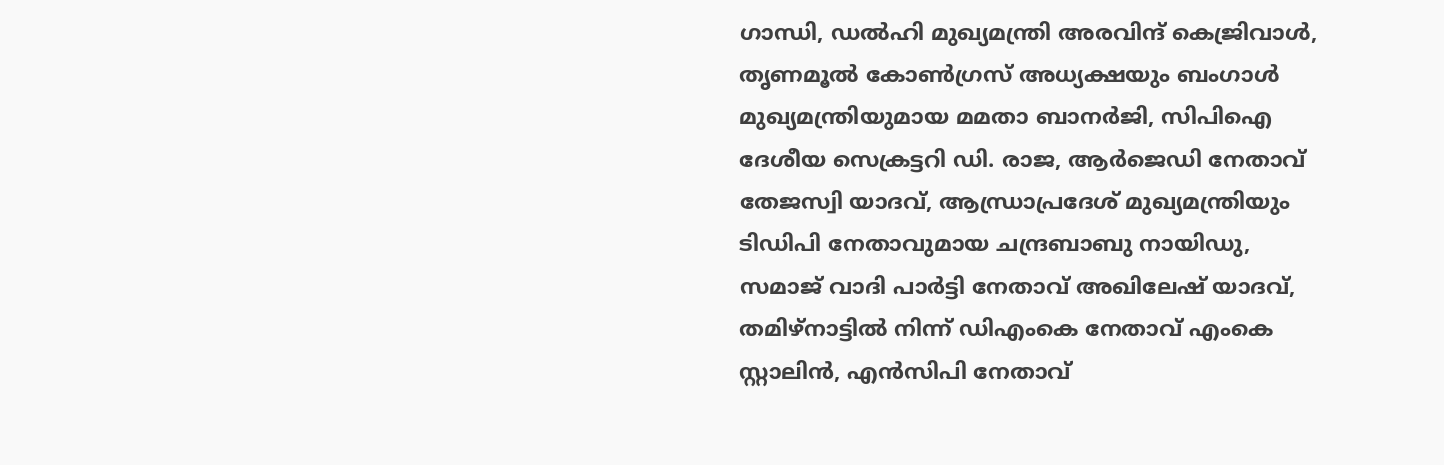ഗാന്ധി, ഡല്‍ഹി മുഖ്യമന്ത്രി അരവിന്ദ് കെജ്രിവാള്‍, തൃണമൂല്‍ കോണ്‍ഗ്രസ് അധ്യക്ഷയും ബംഗാള്‍ മുഖ്യമന്ത്രിയുമായ മമതാ ബാനര്‍ജി, സിപിഐ ദേശീയ സെക്രട്ടറി ഡി. രാജ, ആര്‍ജെഡി നേതാവ് തേജസ്വി യാദവ്, ആന്ധ്രാപ്രദേശ് മുഖ്യമന്ത്രിയും ടിഡിപി നേതാവുമായ ചന്ദ്രബാബു നായിഡു, സമാജ് വാദി പാര്‍ട്ടി നേതാവ് അഖിലേഷ് യാദവ്, തമിഴ്നാട്ടില്‍ നിന്ന് ഡിഎംകെ നേതാവ് എംകെ സ്റ്റാലിന്‍, എന്‍സിപി നേതാവ്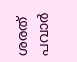ശരത് പവാര്‍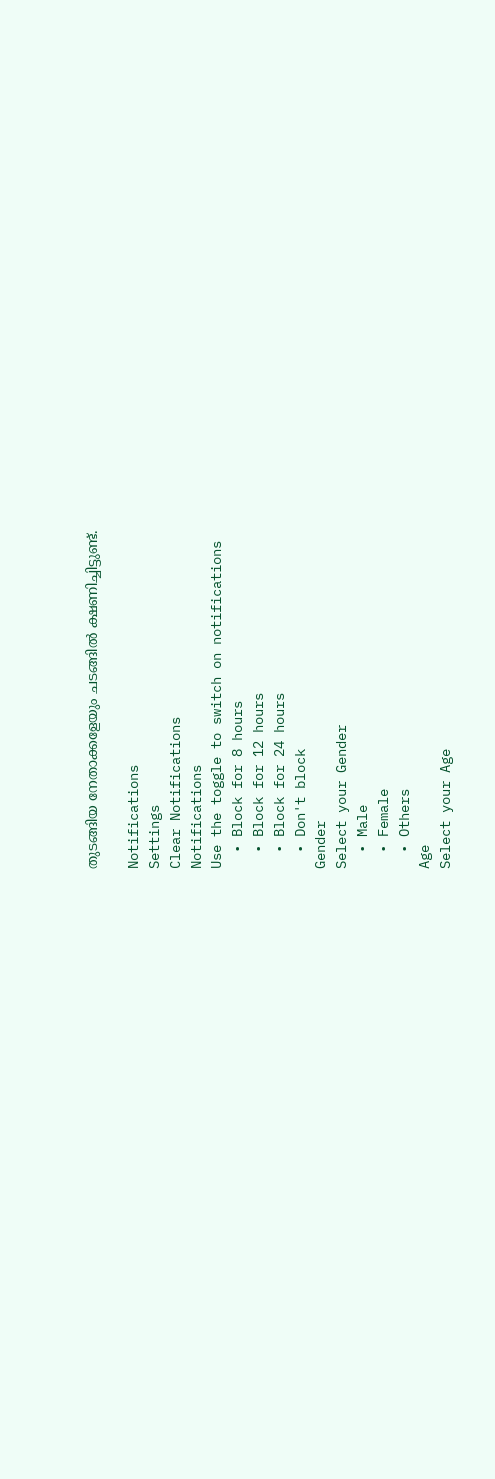തുടങ്ങിയ നേതാക്കളേയും ചടങ്ങില്‍ ക്ഷണിച്ചിട്ടുണ്ട്.

Notifications
Settings
Clear Notifications
Notifications
Use the toggle to switch on notifications
  • Block for 8 hours
  • Block for 12 hours
  • Block for 24 hours
  • Don't block
Gender
Select your Gender
  • Male
  • Female
  • Others
Age
Select your Age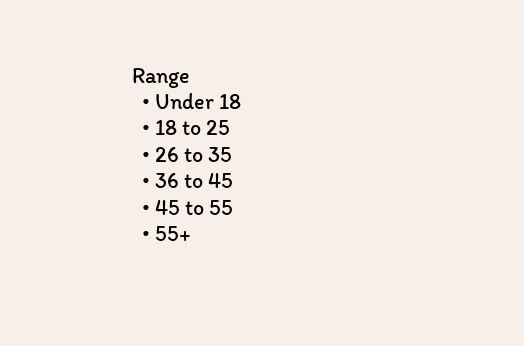Range
  • Under 18
  • 18 to 25
  • 26 to 35
  • 36 to 45
  • 45 to 55
  • 55+